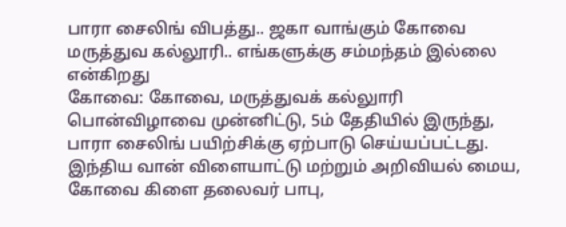பாரா சைலிங் விபத்து.. ஜகா வாங்கும் கோவை மருத்துவ கல்லூரி.. எங்களுக்கு சம்மந்தம் இல்லை என்கிறது
கோவை: கோவை, மருத்துவக் கல்லுாரி பொன்விழாவை முன்னிட்டு, 5ம் தேதியில் இருந்து, பாரா சைலிங் பயிற்சிக்கு ஏற்பாடு செய்யப்பட்டது. இந்திய வான் விளையாட்டு மற்றும் அறிவியல் மைய, கோவை கிளை தலைவர் பாபு,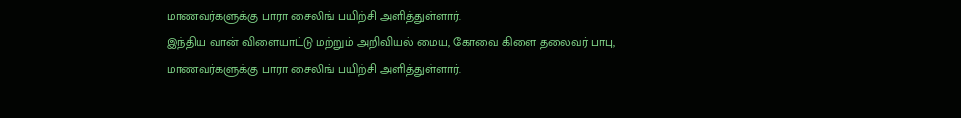மாணவர்களுக்கு பாரா சைலிங் பயிற்சி அளித்துள்ளார்.
இந்திய வான் விளையாட்டு மற்றும் அறிவியல் மைய, கோவை கிளை தலைவர் பாபு, மாணவர்களுக்கு பாரா சைலிங் பயிற்சி அளித்துள்ளார்.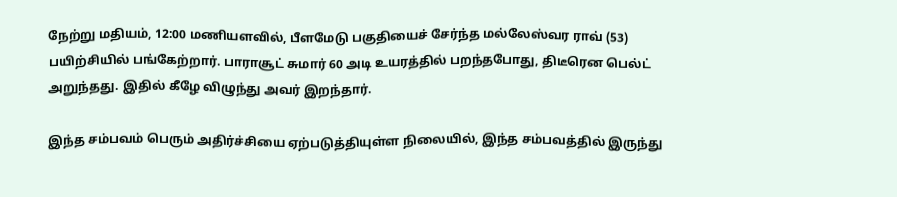நேற்று மதியம், 12:00 மணியளவில், பீளமேடு பகுதியைச் சேர்ந்த மல்லேஸ்வர ராவ் (53) பயிற்சியில் பங்கேற்றார். பாராசூட் சுமார் 60 அடி உயரத்தில் பறந்தபோது, திடீரென பெல்ட் அறுந்தது. இதில் கீழே விழுந்து அவர் இறந்தார்.

இந்த சம்பவம் பெரும் அதிர்ச்சியை ஏற்படுத்தியுள்ள நிலையில், இந்த சம்பவத்தில் இருந்து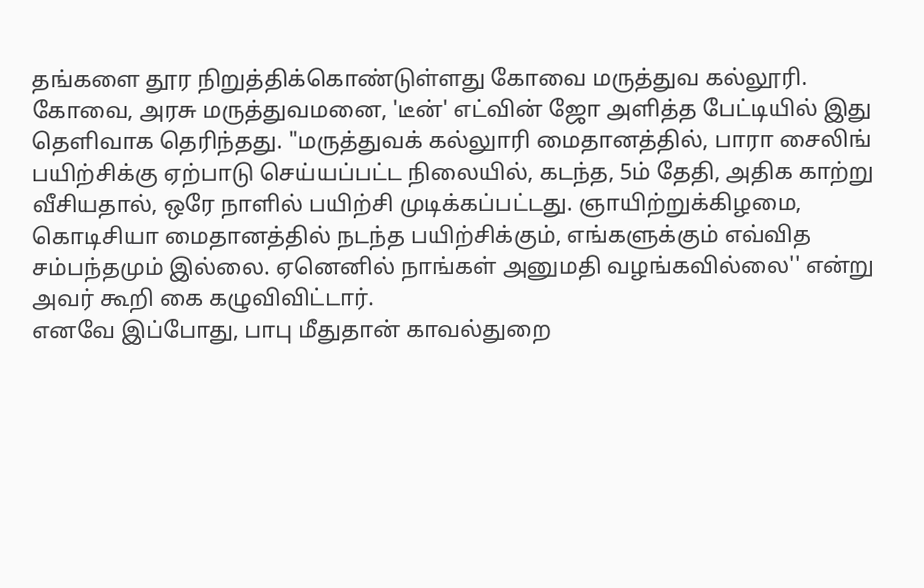தங்களை தூர நிறுத்திக்கொண்டுள்ளது கோவை மருத்துவ கல்லூரி.
கோவை, அரசு மருத்துவமனை, 'டீன்' எட்வின் ஜோ அளித்த பேட்டியில் இது தெளிவாக தெரிந்தது. "மருத்துவக் கல்லுாரி மைதானத்தில், பாரா சைலிங் பயிற்சிக்கு ஏற்பாடு செய்யப்பட்ட நிலையில், கடந்த, 5ம் தேதி, அதிக காற்று வீசியதால், ஒரே நாளில் பயிற்சி முடிக்கப்பட்டது. ஞாயிற்றுக்கிழமை, கொடிசியா மைதானத்தில் நடந்த பயிற்சிக்கும், எங்களுக்கும் எவ்வித சம்பந்தமும் இல்லை. ஏனெனில் நாங்கள் அனுமதி வழங்கவில்லை'' என்று அவர் கூறி கை கழுவிவிட்டார்.
எனவே இப்போது, பாபு மீதுதான் காவல்துறை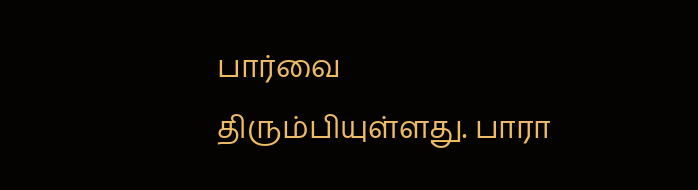பார்வை திரும்பியுள்ளது. பாரா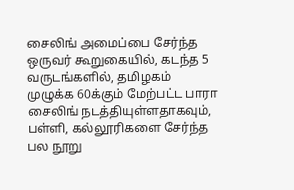சைலிங் அமைப்பை சேர்ந்த ஒருவர் கூறுகையில், கடந்த 5 வருடங்களில், தமிழகம் முழுக்க 60க்கும் மேற்பட்ட பாரா சைலிங் நடத்தியுள்ளதாகவும், பள்ளி, கல்லூரிகளை சேர்ந்த பல நூறு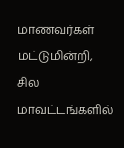மாணவர்கள் மட்டுமின்றி, சில மாவட்டங்களில்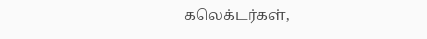கலெக்டர்கள்,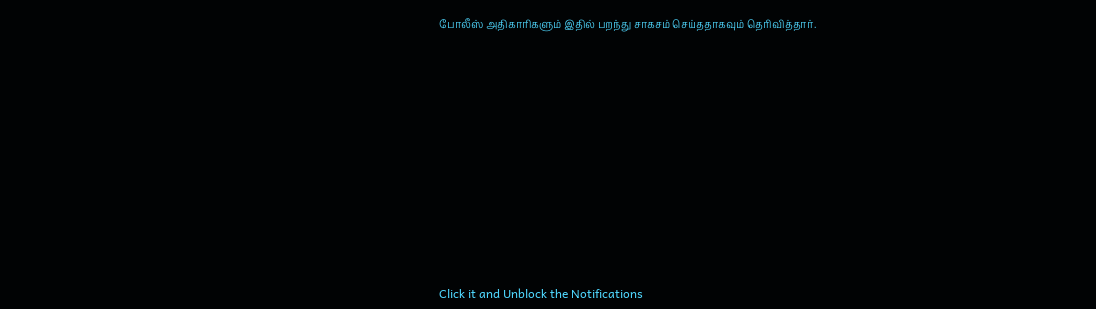போலீஸ் அதிகாரிகளும் இதில் பறந்து சாகசம் செய்ததாகவும் தெரிவித்தார்.












Click it and Unblock the Notifications